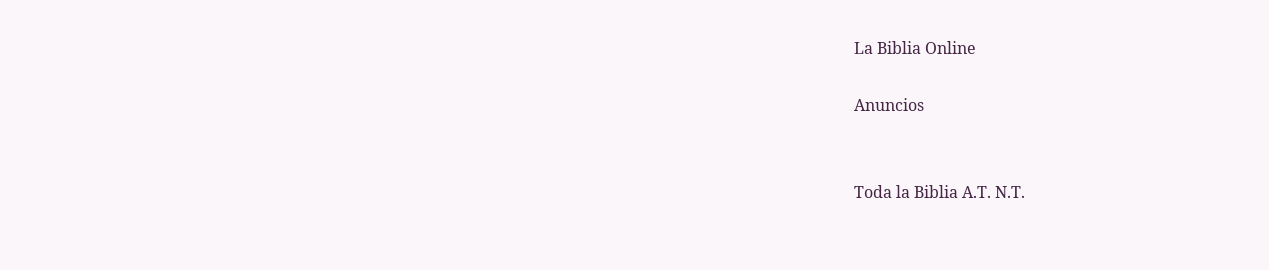La Biblia Online

Anuncios


Toda la Biblia A.T. N.T.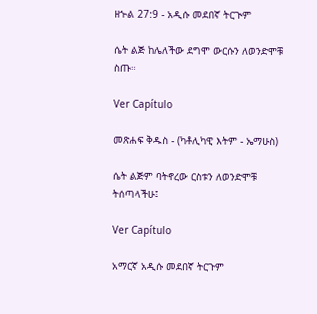ዘኍል 27:9 - አዲሱ መደበኛ ትርጒም

ሴት ልጅ ከሌለችው ደግሞ ውርሱን ለወንድሞቹ ስጡ።

Ver Capítulo

መጽሐፍ ቅዱስ - (ካቶሊካዊ እትም - ኤማሁስ)

ሴት ልጅም ባትኖረው ርስቱን ለወንድሞቹ ትሰጣላችሁ፤

Ver Capítulo

አማርኛ አዲሱ መደበኛ ትርጉም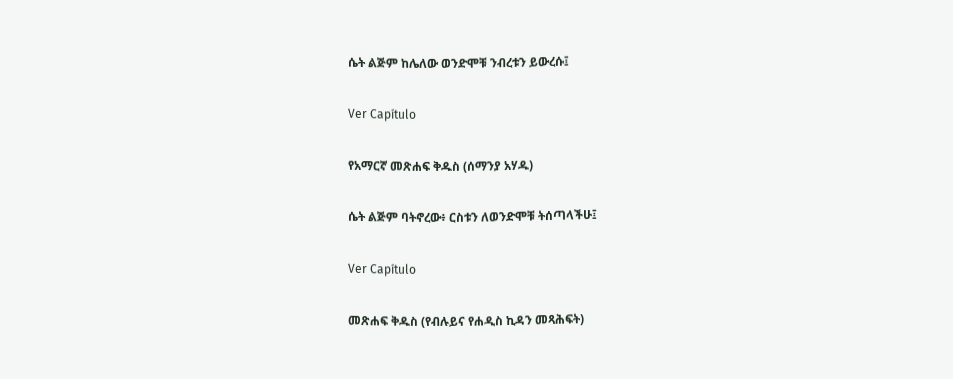ሴት ልጅም ከሌለው ወንድሞቹ ንብረቱን ይውረሱ፤

Ver Capítulo

የአማርኛ መጽሐፍ ቅዱስ (ሰማንያ አሃዱ)

ሴት ልጅም ባትኖረው፥ ርስቱን ለወንድሞቹ ትሰጣላችሁ፤

Ver Capítulo

መጽሐፍ ቅዱስ (የብሉይና የሐዲስ ኪዳን መጻሕፍት)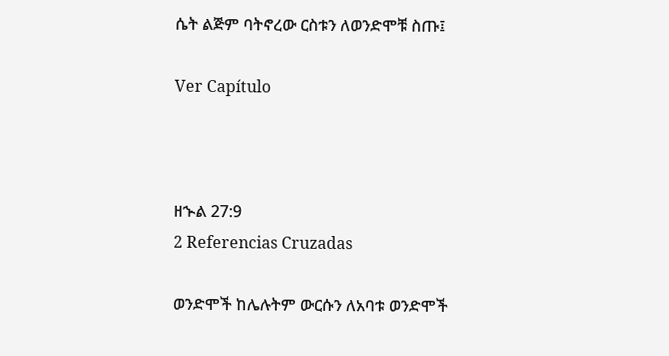ሴት ልጅም ባትኖረው ርስቱን ለወንድሞቹ ስጡ፤

Ver Capítulo



ዘኍል 27:9
2 Referencias Cruzadas

ወንድሞች ከሌሉትም ውርሱን ለአባቱ ወንድሞች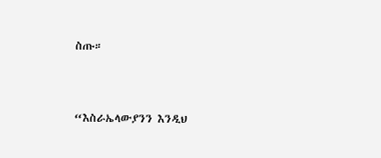ስጡ።


“እስራኤላውያንን እንዲህ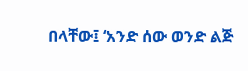በላቸው፤ ‘አንድ ሰው ወንድ ልጅ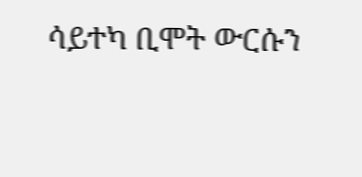ሳይተካ ቢሞት ውርሱን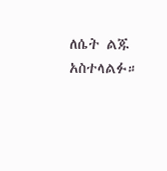ለሴት ልጁ አስተላልፉ።